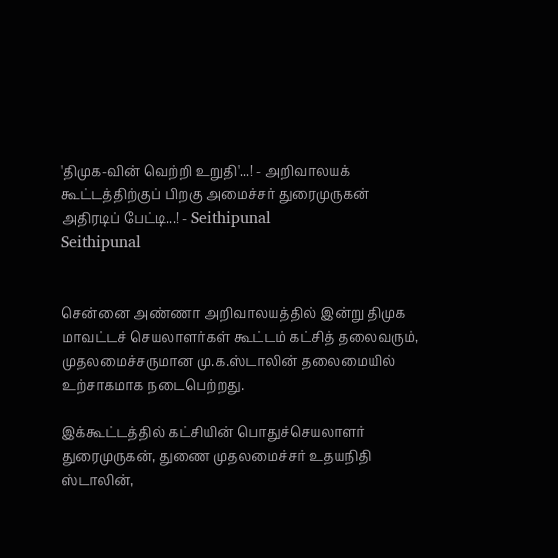'திமுக-வின் வெற்றி உறுதி'...! - அறிவாலயக் கூட்டத்திற்குப் பிறகு அமைச்சர் துரைமுருகன் அதிரடிப் பேட்டி...! - Seithipunal
Seithipunal


சென்னை அண்ணா அறிவாலயத்தில் இன்று திமுக மாவட்டச் செயலாளர்கள் கூட்டம் கட்சித் தலைவரும், முதலமைச்சருமான மு.க.ஸ்டாலின் தலைமையில் உற்சாகமாக நடைபெற்றது.

இக்கூட்டத்தில் கட்சியின் பொதுச்செயலாளர் துரைமுருகன், துணை முதலமைச்சர் உதயநிதி ஸ்டாலின்,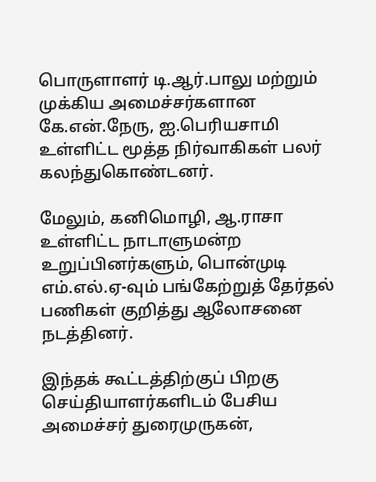பொருளாளர் டி.ஆர்.பாலு மற்றும் முக்கிய அமைச்சர்களான கே.என்.நேரு, ஐ.பெரியசாமி உள்ளிட்ட மூத்த நிர்வாகிகள் பலர் கலந்துகொண்டனர்.

மேலும், கனிமொழி, ஆ.ராசா உள்ளிட்ட நாடாளுமன்ற உறுப்பினர்களும், பொன்முடி எம்.எல்.ஏ-வும் பங்கேற்றுத் தேர்தல் பணிகள் குறித்து ஆலோசனை நடத்தினர்.

இந்தக் கூட்டத்திற்குப் பிறகு செய்தியாளர்களிடம் பேசிய அமைச்சர் துரைமுருகன்,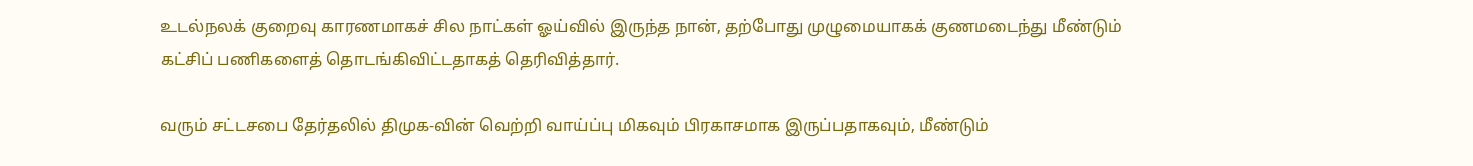உடல்நலக் குறைவு காரணமாகச் சில நாட்கள் ஓய்வில் இருந்த நான், தற்போது முழுமையாகக் குணமடைந்து மீண்டும் கட்சிப் பணிகளைத் தொடங்கிவிட்டதாகத் தெரிவித்தார்.

வரும் சட்டசபை தேர்தலில் திமுக-வின் வெற்றி வாய்ப்பு மிகவும் பிரகாசமாக இருப்பதாகவும், மீண்டும்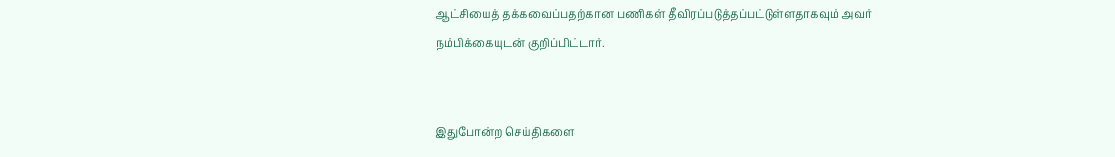ஆட்சியைத் தக்கவைப்பதற்கான பணிகள் தீவிரப்படுத்தப்பட்டுள்ளதாகவும் அவர் நம்பிக்கையுடன் குறிப்பிட்டார்.


இதுபோன்ற செய்திகளை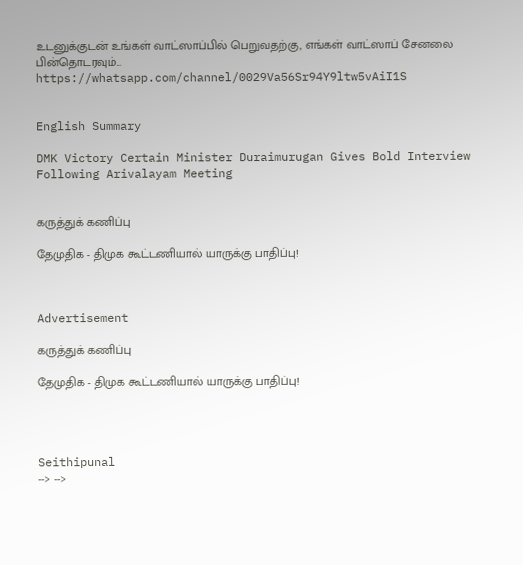உடனுக்குடன் உங்கள் வாட்ஸாப்பில் பெறுவதற்கு, எங்கள் வாட்ஸாப் சேனலை பின்தொடரவும்... https://whatsapp.com/channel/0029Va56Sr94Y9ltw5vAiI1S


English Summary

DMK Victory Certain Minister Duraimurugan Gives Bold Interview Following Arivalayam Meeting


கருத்துக் கணிப்பு

தேமுதிக - திமுக கூட்டணியால் யாருக்கு பாதிப்பு!



Advertisement

கருத்துக் கணிப்பு

தேமுதிக - திமுக கூட்டணியால் யாருக்கு பாதிப்பு!




Seithipunal
--> -->